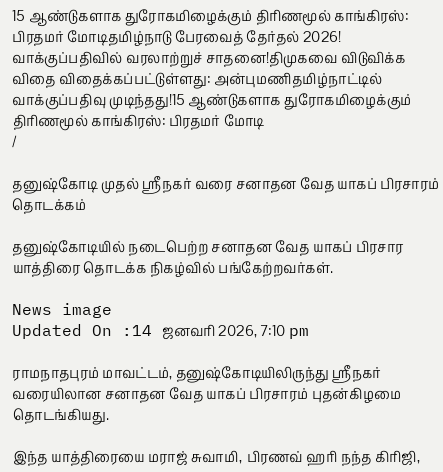15 ஆண்டுகளாக துரோகமிழைக்கும் திரிணமூல் காங்கிரஸ்: பிரதமர் மோடிதமிழ்நாடு பேரவைத் தேர்தல் 2026! வாக்குப்பதிவில் வரலாற்றுச் சாதனை!திமுகவை விடுவிக்க விதை விதைக்கப்பட்டுள்ளது: அன்புமணிதமிழ்நாட்டில் வாக்குப்பதிவு முடிந்தது!15 ஆண்டுகளாக துரோகமிழைக்கும் திரிணமூல் காங்கிரஸ்: பிரதமர் மோடி
/

தனுஷ்கோடி முதல் ஸ்ரீநகர் வரை சனாதன வேத யாகப் பிரசாரம் தொடக்கம்

தனுஷ்கோடியில் நடைபெற்ற சனாதன வேத யாகப் பிரசார யாத்திரை தொடக்க நிகழ்வில் பங்கேற்றவர்கள்.

News image
Updated On :14 ஜனவரி 2026, 7:10 pm

ராமநாதபுரம் மாவட்டம், தனுஷ்கோடியிலிருந்து ஸ்ரீநகர் வரையிலான சனாதன வேத யாகப் பிரசாரம் புதன்கிழமை தொடங்கியது.

இந்த யாத்திரையை மராஜ் சுவாமி, பிரணவ் ஹரி நந்த கிரிஜி,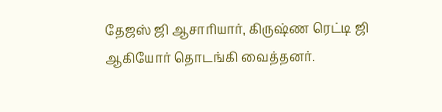தேஜஸ் ஜி ஆசாரியார், கிருஷ்ண ரெட்டி ஜி ஆகியோர் தொடங்கி வைத்தனர்.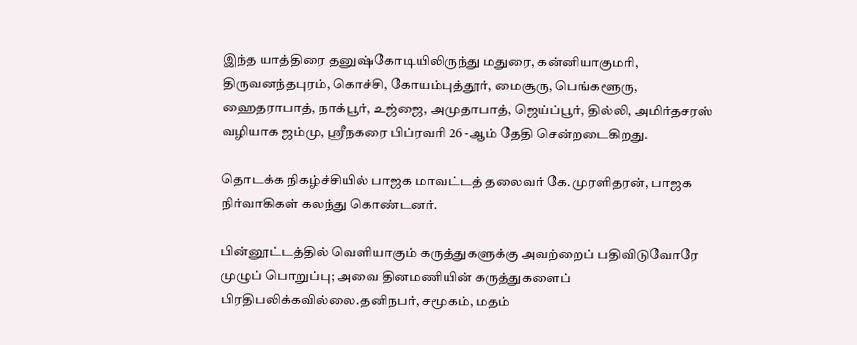இந்த யாத்திரை தனுஷ்கோடியிலிருந்து மதுரை, கன்னியாகுமரி, திருவனந்தபுரம், கொச்சி, கோயம்புத்தூர், மைசூரு, பெங்களூரு, ஹைதராபாத், நாக்பூர், உஜ்ஜை, அமுதாபாத், ஜெய்ப்பூர், தில்லி, அமிர்தசரஸ் வழியாக ஜம்மு, ஸ்ரீநகரை பிப்ரவரி 26 -ஆம் தேதி சென்றடைகிறது.

தொடக்க நிகழ்ச்சியில் பாஜக மாவட்டத் தலைவர் கே.முரளிதரன், பாஜக நிர்வாகிகள் கலந்து கொண்டனர்.

பின்னூட்டத்தில் வெளியாகும் கருத்துகளுக்கு அவற்றைப் பதிவிடுவோரே முழுப் பொறுப்பு; அவை தினமணியின் கருத்துகளைப் பிரதிபலிக்கவில்லை.தனிநபர், சமூகம், மதம்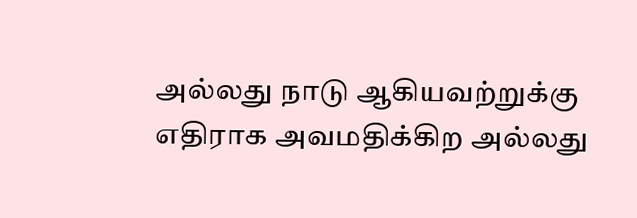அல்லது நாடு ஆகியவற்றுக்கு எதிராக அவமதிக்கிற அல்லது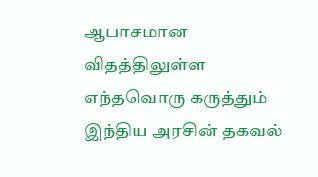ஆபாசமான விதத்திலுள்ள எந்தவொரு கருத்தும் இந்திய அரசின் தகவல்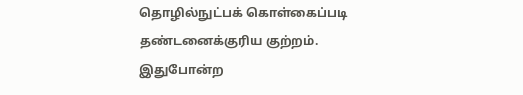தொழில்நுட்பக் கொள்கைப்படி தண்டனைக்குரிய குற்றம். இதுபோன்ற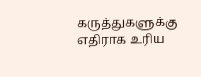கருத்துகளுக்கு எதிராக உரிய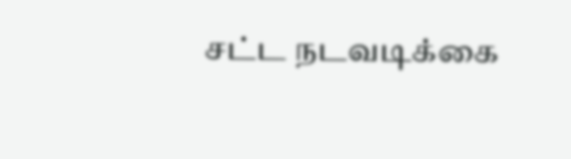சட்ட நடவடிக்கை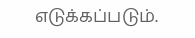எடுக்கப்படும்.